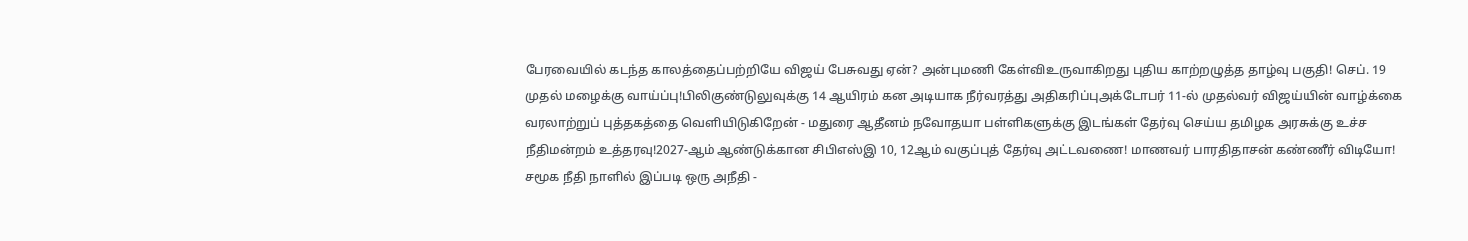பேரவையில் கடந்த காலத்தைப்பற்றியே விஜய் பேசுவது ஏன்? அன்புமணி கேள்விஉருவாகிறது புதிய காற்றழுத்த தாழ்வு பகுதி! செப். 19 முதல் மழைக்கு வாய்ப்பு!பிலிகுண்டுலுவுக்கு 14 ஆயிரம் கன அடியாக நீர்வரத்து அதிகரிப்புஅக்டோபர் 11-ல் முதல்வர் விஜய்யின் வாழ்க்கை வரலாற்றுப் புத்தகத்தை வெளியிடுகிறேன் - மதுரை ஆதீனம் நவோதயா பள்ளிகளுக்கு இடங்கள் தேர்வு செய்ய தமிழக அரசுக்கு உச்ச நீதிமன்றம் உத்தரவு!2027-ஆம் ஆண்டுக்கான சிபிஎஸ்இ 10, 12ஆம் வகுப்புத் தேர்வு அட்டவணை! மாணவர் பாரதிதாசன் கண்ணீர் விடியோ! சமூக நீதி நாளில் இப்படி ஒரு அநீதி -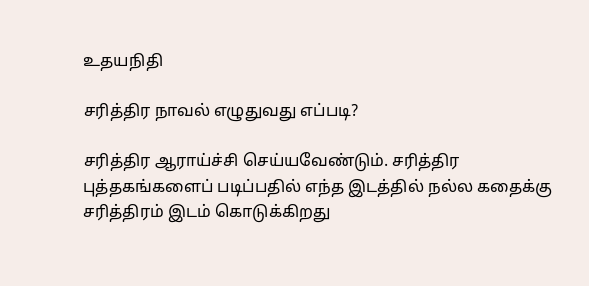உதயநிதி

சரித்திர நாவல் எழுதுவது எப்படி?

சரித்திர ஆராய்ச்சி செய்யவேண்டும். சரித்திர புத்தகங்களைப் படிப்பதில் எந்த இடத்தில் நல்ல கதைக்கு சரித்திரம் இடம் கொடுக்கிறது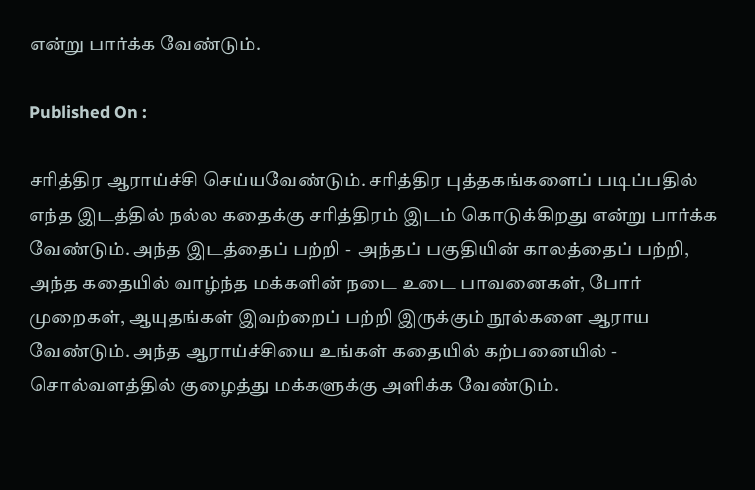என்று பார்க்க வேண்டும்.

Published On :

சரித்திர ஆராய்ச்சி செய்யவேண்டும். சரித்திர புத்தகங்களைப் படிப்பதில் எந்த இடத்தில் நல்ல கதைக்கு சரித்திரம் இடம் கொடுக்கிறது என்று பார்க்க வேண்டும். அந்த இடத்தைப் பற்றி -  அந்தப் பகுதியின் காலத்தைப் பற்றி, அந்த கதையில் வாழ்ந்த மக்களின் நடை உடை பாவனைகள், போர் முறைகள், ஆயுதங்கள் இவற்றைப் பற்றி இருக்கும் நூல்களை ஆராய வேண்டும். அந்த ஆராய்ச்சியை உங்கள் கதையில் கற்பனையில் - சொல்வளத்தில் குழைத்து மக்களுக்கு அளிக்க வேண்டும்.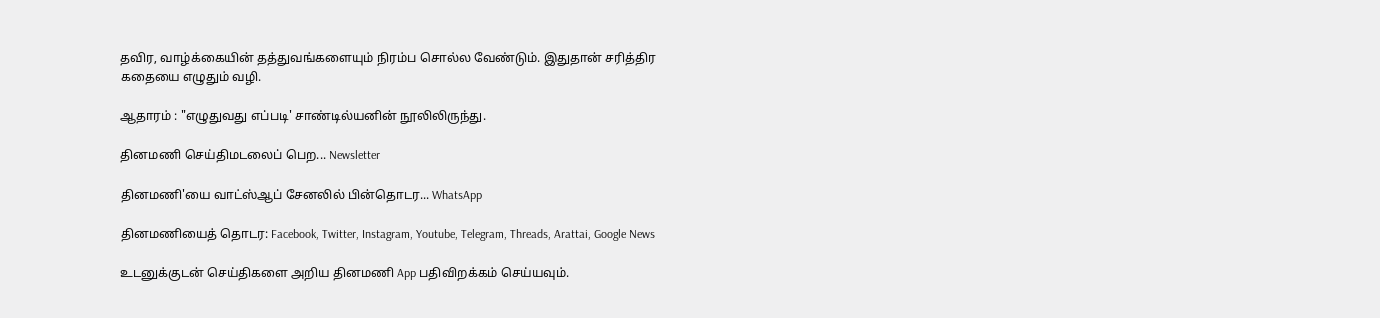தவிர, வாழ்க்கையின் தத்துவங்களையும் நிரம்ப சொல்ல வேண்டும். இதுதான் சரித்திர கதையை எழுதும் வழி.

ஆதாரம் : "எழுதுவது எப்படி' சாண்டில்யனின் நூலிலிருந்து.

தினமணி செய்திமடலைப் பெற... Newsletter

தினமணி'யை வாட்ஸ்ஆப் சேனலில் பின்தொடர... WhatsApp

தினமணியைத் தொடர: Facebook, Twitter, Instagram, Youtube, Telegram, Threads, Arattai, Google News

உடனுக்குடன் செய்திகளை அறிய தினமணி App பதிவிறக்கம் செய்யவும்.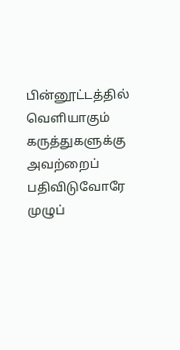பின்னூட்டத்தில் வெளியாகும் கருத்துகளுக்கு அவற்றைப் பதிவிடுவோரே முழுப்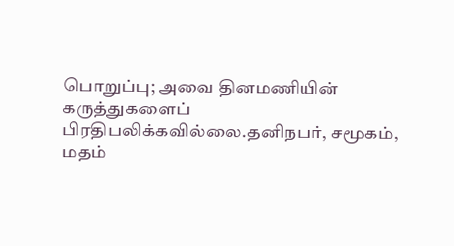பொறுப்பு; அவை தினமணியின் கருத்துகளைப் பிரதிபலிக்கவில்லை.தனிநபர், சமூகம், மதம்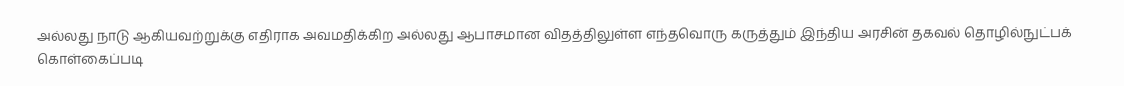அல்லது நாடு ஆகியவற்றுக்கு எதிராக அவமதிக்கிற அல்லது ஆபாசமான விதத்திலுள்ள எந்தவொரு கருத்தும் இந்திய அரசின் தகவல் தொழில்நுட்பக் கொள்கைப்படி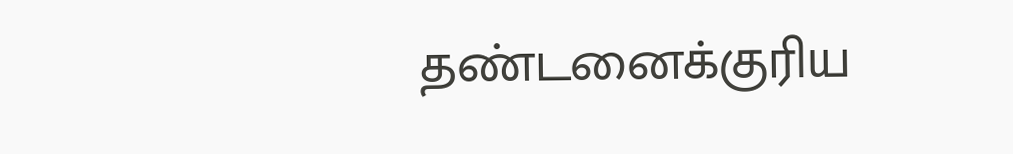தண்டனைக்குரிய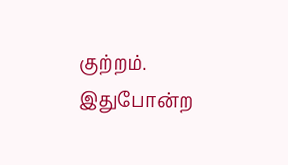குற்றம். இதுபோன்ற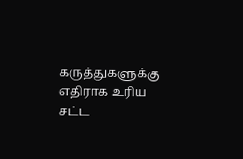கருத்துகளுக்கு எதிராக உரிய சட்ட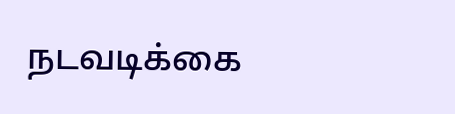நடவடிக்கை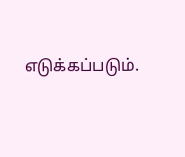எடுக்கப்படும்.